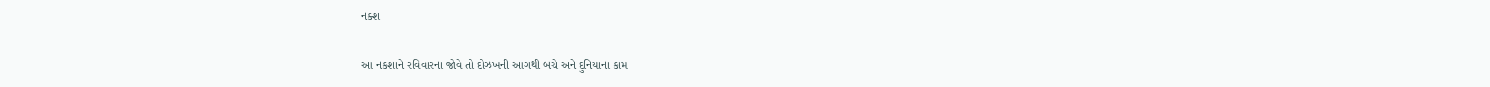નક્શ

આ નકશાને રવિવારના જોવે તો દોઝખની આગથી બચે અને દુનિયાના કામ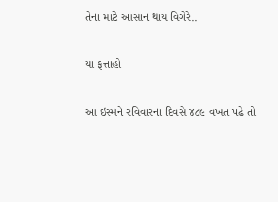તેના માટે આસાન થાય વિગેરે..

યા ફત્તાહો

આ ઇસ્મને રવિવારના દિવસે ૪૮૯ વખત પઢે તો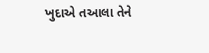ખુદાએ તઆલા તેને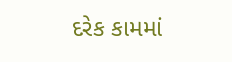દરેક કામમાં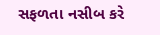સફળતા નસીબ કરે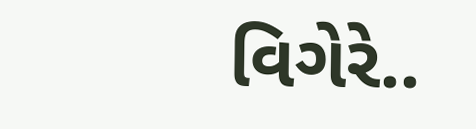વિગેરે..